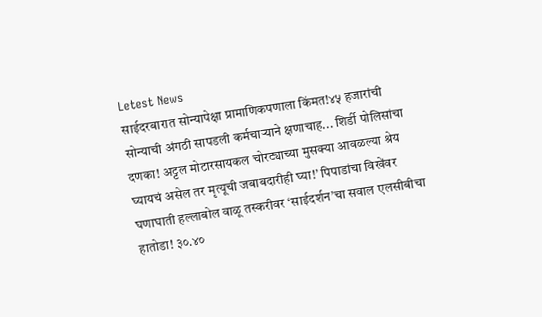Letest News
साईदरबारात सोन्यापेक्षा प्रामाणिकपणाला किंमत!४५ हजारांची सोन्याची अंगठी सापडली कर्मचाऱ्याने क्षणाचाह... शिर्डी पोलिसांचा दणका! अट्टल मोटारसायकल चोरट्याच्या मुसक्या आवळल्या श्रेय घ्यायचं असेल तर मृत्यूची जबाबदारीही घ्या!’ पिपाडांचा विखेंवर घणाघाती हल्लाबोल वाळू तस्करीवर ‘साईदर्शन’चा सवाल एलसीबीचा हातोडा! ३०.४०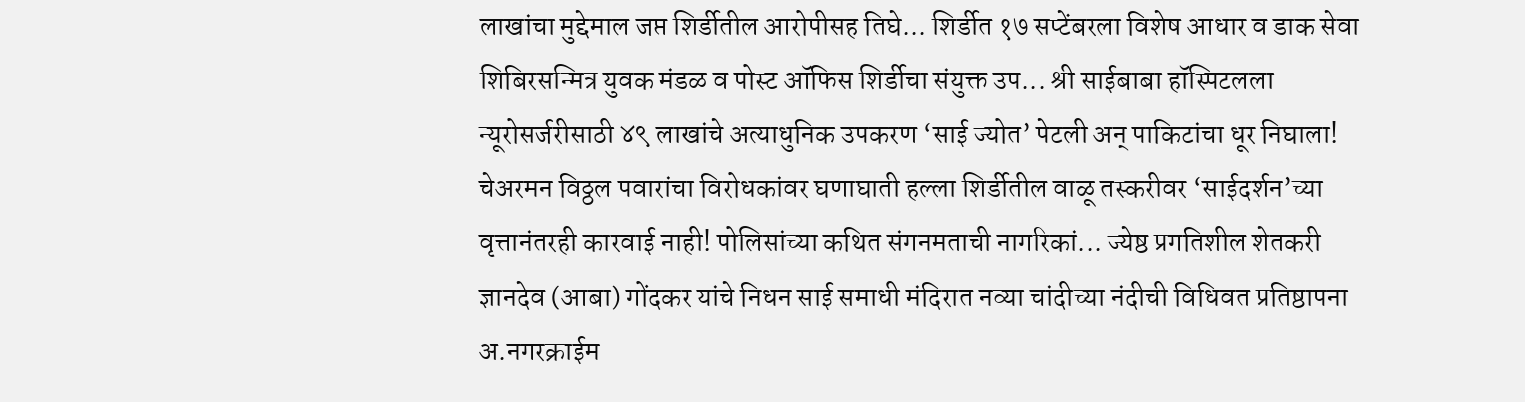लाखांचा मुद्देमाल जप्त शिर्डीतील आरोपीसह तिघे... शिर्डीत १७ सप्टेंबरला विशेष आधार व डाक सेवा शिबिरसन्मित्र युवक मंडळ व पोस्ट ऑफिस शिर्डीचा संयुक्त उप... श्री साईबाबा हॉस्पिटलला न्यूरोसर्जरीसाठी ४९ लाखांचे अत्याधुनिक उपकरण ‘साई ज्योत’ पेटली अन् पाकिटांचा धूर निघाला! चेअरमन विठ्ठल पवारांचा विरोधकांवर घणाघाती हल्ला शिर्डीतील वाळू तस्करीवर ‘साईदर्शन’च्या वृत्तानंतरही कारवाई नाही! पोलिसांच्या कथित संगनमताची नागरिकां... ज्येष्ठ प्रगतिशील शेतकरी ज्ञानदेव (आबा) गोंदकर यांचे निधन साई समाधी मंदिरात नव्या चांदीच्या नंदीची विधिवत प्रतिष्ठापना
अ.नगरक्राईम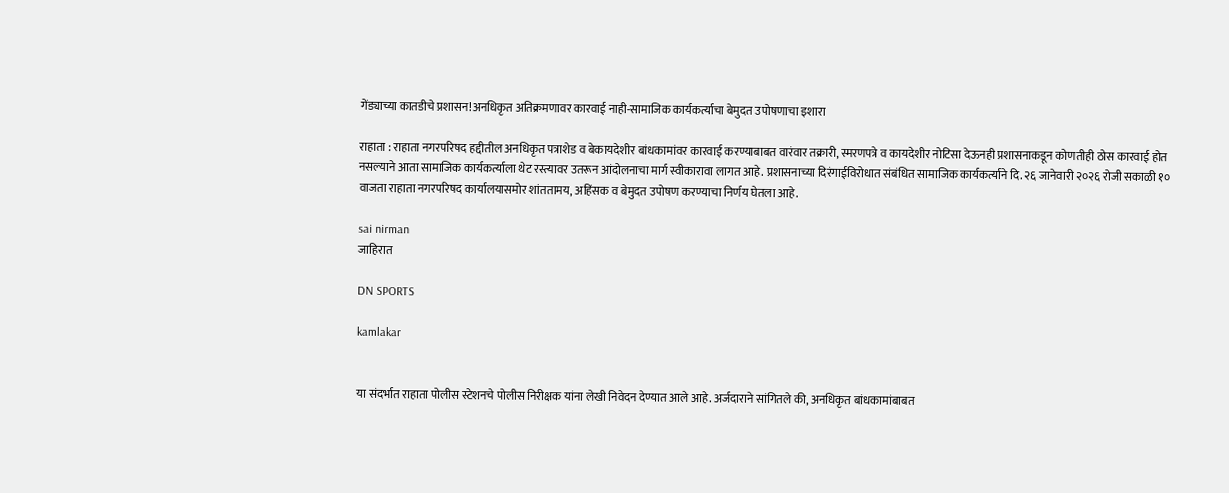गेंड्याच्या कातडीचे प्रशासन!अनधिकृत अतिक्रमणावर कारवाई नाही-सामाजिक कार्यकर्त्याचा बेमुदत उपोषणाचा इशारा

राहाता : राहाता नगरपरिषद हद्दीतील अनधिकृत पत्राशेड व बेकायदेशीर बांधकामांवर कारवाई करण्याबाबत वारंवार तक्रारी, स्मरणपत्रे व कायदेशीर नोटिसा देऊनही प्रशासनाकडून कोणतीही ठोस कारवाई होत नसल्याने आता सामाजिक कार्यकर्त्याला थेट रस्त्यावर उतरून आंदोलनाचा मार्ग स्वीकारावा लागत आहे. प्रशासनाच्या दिरंगाईविरोधात संबंधित सामाजिक कार्यकर्त्याने दि. २६ जानेवारी २०२६ रोजी सकाळी १० वाजता राहाता नगरपरिषद कार्यालयासमोर शांततामय, अहिंसक व बेमुदत उपोषण करण्याचा निर्णय घेतला आहे.

sai nirman
जाहिरात

DN SPORTS

kamlakar


या संदर्भात राहाता पोलीस स्टेशनचे पोलीस निरीक्षक यांना लेखी निवेदन देण्यात आले आहे. अर्जदाराने सांगितले की, अनधिकृत बांधकामांबाबत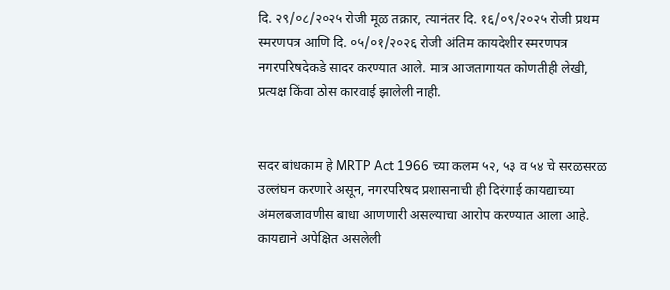दि. २९/०८/२०२५ रोजी मूळ तक्रार, त्यानंतर दि. १६/०९/२०२५ रोजी प्रथम स्मरणपत्र आणि दि. ०५/०१/२०२६ रोजी अंतिम कायदेशीर स्मरणपत्र नगरपरिषदेकडे सादर करण्यात आले. मात्र आजतागायत कोणतीही लेखी, प्रत्यक्ष किंवा ठोस कारवाई झालेली नाही.


सदर बांधकाम हे MRTP Act 1966 च्या कलम ५२, ५३ व ५४ चे सरळसरळ उल्लंघन करणारे असून, नगरपरिषद प्रशासनाची ही दिरंगाई कायद्याच्या अंमलबजावणीस बाधा आणणारी असल्याचा आरोप करण्यात आला आहे. कायद्याने अपेक्षित असलेली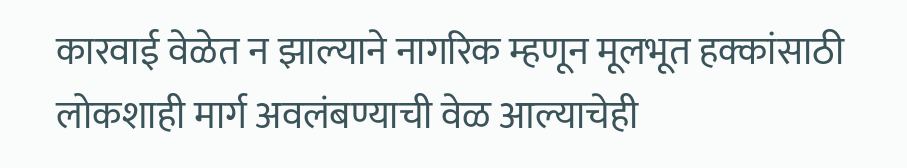कारवाई वेळेत न झाल्याने नागरिक म्हणून मूलभूत हक्कांसाठी लोकशाही मार्ग अवलंबण्याची वेळ आल्याचेही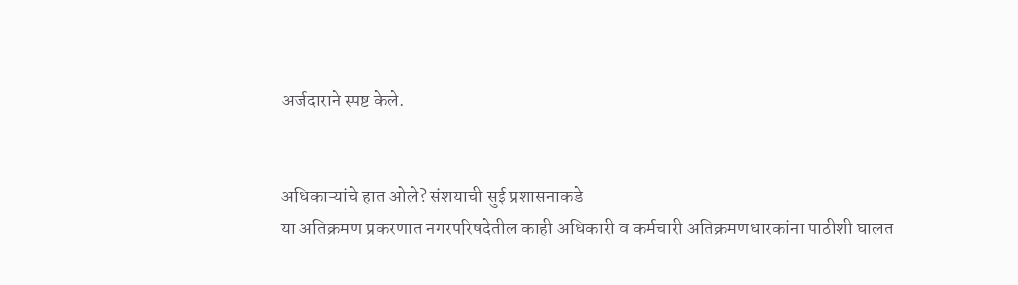अर्जदाराने स्पष्ट केले.


अधिकाऱ्यांचे हात ओले? संशयाची सुई प्रशासनाकडे
या अतिक्रमण प्रकरणात नगरपरिषदेतील काही अधिकारी व कर्मचारी अतिक्रमणधारकांना पाठीशी घालत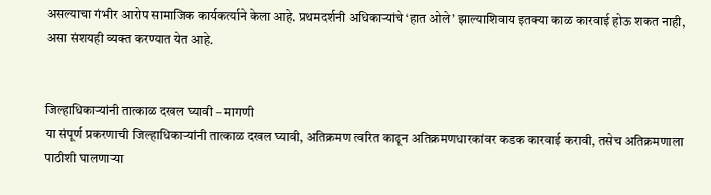असल्याचा गंभीर आरोप सामाजिक कार्यकर्त्याने केला आहे. प्रथमदर्शनी अधिकाऱ्यांचे ‘हात ओले’ झाल्याशिवाय इतक्या काळ कारवाई होऊ शकत नाही, असा संशयही व्यक्त करण्यात येत आहे.


जिल्हाधिकाऱ्यांनी तात्काळ दखल घ्यावी – मागणी
या संपूर्ण प्रकरणाची जिल्हाधिकाऱ्यांनी तात्काळ दखल घ्यावी, अतिक्रमण त्वरित काढून अतिक्रमणधारकांवर कडक कारवाई करावी, तसेच अतिक्रमणाला पाठीशी घालणाऱ्या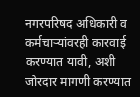नगरपरिषद अधिकारी व कर्मचाऱ्यांवरही कारवाई करण्यात यावी, अशी जोरदार मागणी करण्यात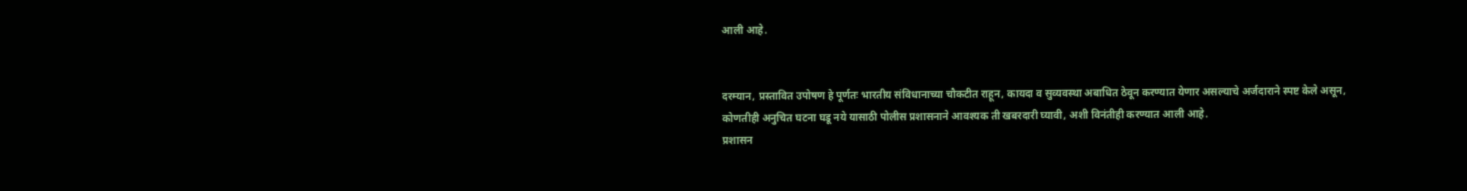आली आहे.


दरम्यान, प्रस्तावित उपोषण हे पूर्णतः भारतीय संविधानाच्या चौकटीत राहून, कायदा व सुव्यवस्था अबाधित ठेवून करण्यात येणार असल्याचे अर्जदाराने स्पष्ट केले असून, कोणतीही अनुचित घटना घडू नये यासाठी पोलीस प्रशासनाने आवश्यक ती खबरदारी घ्यावी, अशी विनंतीही करण्यात आली आहे.
प्रशासन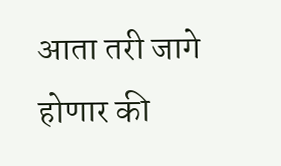आता तरी जागे होणार की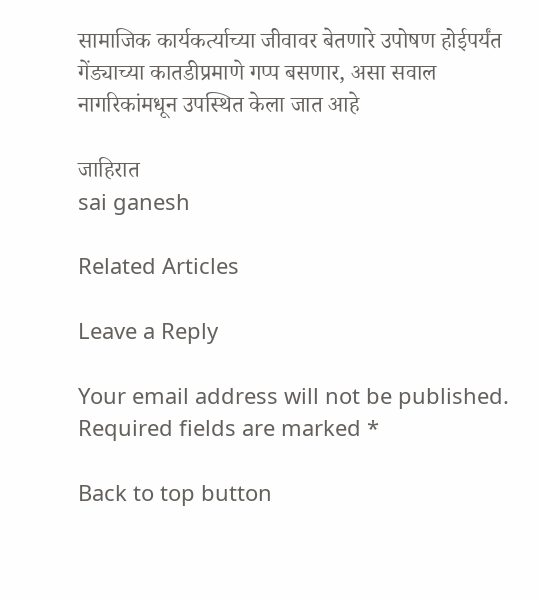सामाजिक कार्यकर्त्याच्या जीवावर बेतणारे उपोषण होईपर्यंत गेंड्याच्या कातडीप्रमाणे गप्प बसणार, असा सवाल नागरिकांमधून उपस्थित केला जात आहे

जाहिरात
sai ganesh

Related Articles

Leave a Reply

Your email address will not be published. Required fields are marked *

Back to top button